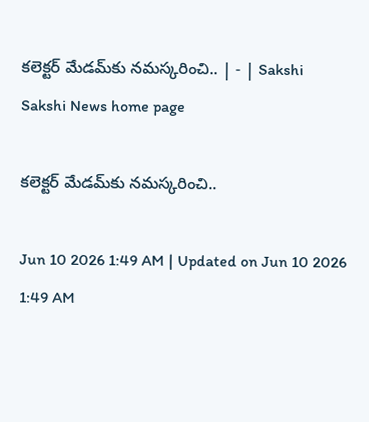కలెక్టర్‌ మేడమ్‌కు నమస్కరించి.. | - | Sakshi
Sakshi News home page

కలెక్టర్‌ మేడమ్‌కు నమస్కరించి..

Jun 10 2026 1:49 AM | Updated on Jun 10 2026 1:49 AM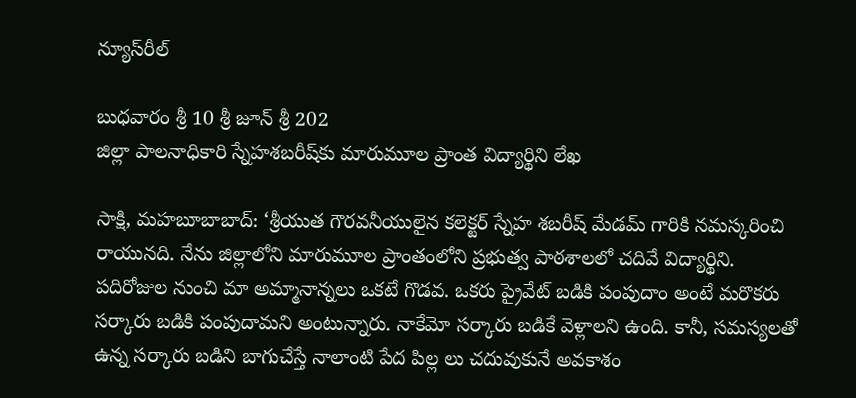న్యూస్‌రీల్‌

బుధవారం శ్రీ 10 శ్రీ జూన్‌ శ్రీ 202
జిల్లా పాలనాధికారి స్నేహశబరీష్‌కు మారుమూల ప్రాంత విద్యార్థిని లేఖ

సాక్షి, మహబూబాబాద్‌: ‘శ్రీయుత గౌరవనీయులైన కలెక్టర్‌ స్నేహ శబరీష్‌ మేడమ్‌ గారికి నమస్కరించి రాయునది. నేను జిల్లాలోని మారుమూల ప్రాంతంలోని ప్రభుత్వ పాఠశాలలో చదివే విద్యార్థిని. పదిరోజుల నుంచి మా అమ్మానాన్నలు ఒకటే గొడవ. ఒకరు ప్రైవేట్‌ బడికి పంపుదాం అంటే మరొకరు సర్కారు బడికి పంపుదామని అంటున్నారు. నాకేమో సర్కారు బడికే వెళ్లాలని ఉంది. కానీ, సమస్యలతో ఉన్న సర్కారు బడిని బాగుచేస్తే నాలాంటి పేద పిల్ల లు చదువుకునే అవకాశం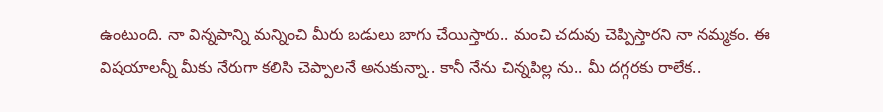ఉంటుంది. నా విన్నపాన్ని మన్నించి మీరు బడులు బాగు చేయిస్తారు.. మంచి చదువు చెప్పిస్తారని నా నమ్మకం. ఈ విషయాలన్నీ మీకు నేరుగా కలిసి చెప్పాలనే అనుకున్నా.. కానీ నేను చిన్నపిల్ల ను.. మీ దగ్గరకు రాలేక..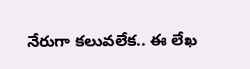నేరుగా కలువలేక.. ఈ లేఖ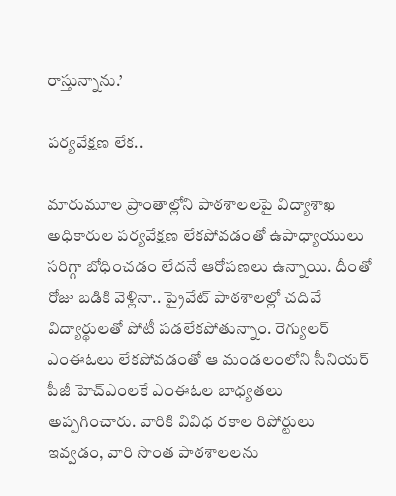రాస్తున్నాను.’

పర్యవేక్షణ లేక..

మారుమూల ప్రాంతాల్లోని పాఠశాలలపై విద్యాశాఖ అధికారుల పర్యవేక్షణ లేకపోవడంతో ఉపాధ్యాయులు సరిగ్గా బోధించడం లేదనే ఆరోపణలు ఉన్నాయి. దీంతో రోజు బడికి వెళ్లినా.. ప్రైవేట్‌ పాఠశాలల్లో చదివే విద్యార్థులతో పోటీ పడలేకపోతున్నాం. రెగ్యులర్‌ ఎంఈఓలు లేకపోవడంతో ఆ మండలంలోని సీనియర్‌ పీజీ హెచ్‌ఎంలకే ఎంఈఓల బాధ్యతలు అప్పగించారు. వారికి వివిధ రకాల రిపోర్టులు ఇవ్వడం, వారి సొంత పాఠశాలలను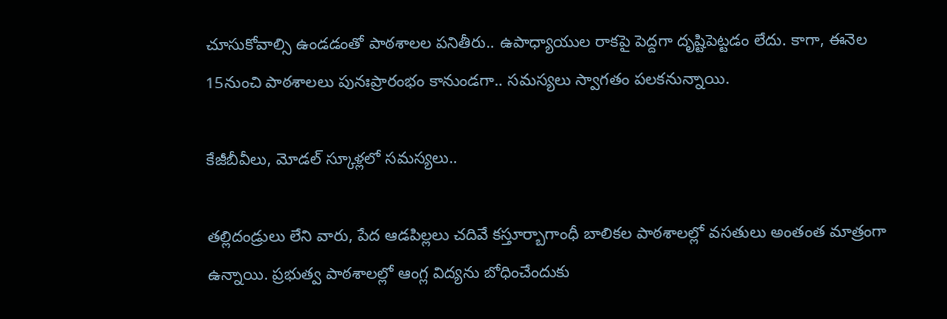చూసుకోవాల్సి ఉండడంతో పాఠశాలల పనితీరు.. ఉపాధ్యాయుల రాకపై పెద్దగా దృష్టిపెట్టడం లేదు. కాగా, ఈనెల 15నుంచి పాఠశాలలు పునఃప్రారంభం కానుండగా.. సమస్యలు స్వాగతం పలకనున్నాయి.

కేజీబీవీలు, మోడల్‌ స్కూళ్లలో సమస్యలు..

తల్లిదండ్రులు లేని వారు, పేద ఆడపిల్లలు చదివే కస్తూర్బాగాంధీ బాలికల పాఠశాలల్లో వసతులు అంతంత మాత్రంగా ఉన్నాయి. ప్రభుత్వ పాఠశాలల్లో ఆంగ్ల విద్యను బోధించేందుకు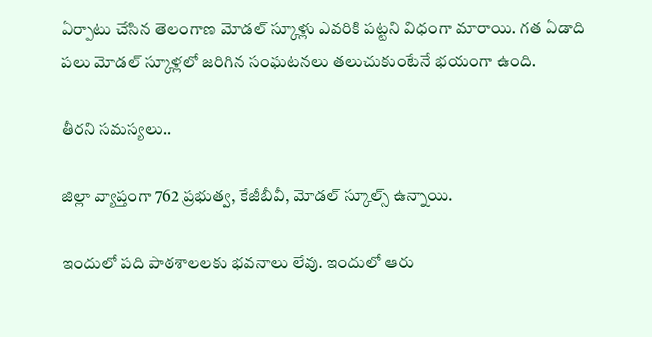ఏర్పాటు చేసిన తెలంగాణ మోడల్‌ స్కూళ్లు ఎవరికి పట్టని విధంగా మారాయి. గత ఏడాది పలు మోడల్‌ స్కూళ్లలో జరిగిన సంఘటనలు తలుచుకుంటేనే భయంగా ఉంది.

తీరని సమస్యలు..

జిల్లా వ్యాప్తంగా 762 ప్రభుత్వ, కేజీబీవీ, మోడల్‌ స్కూల్స్‌ ఉన్నాయి.

ఇందులో పది పాఠశాలలకు భవనాలు లేవు. ఇందులో ఆరు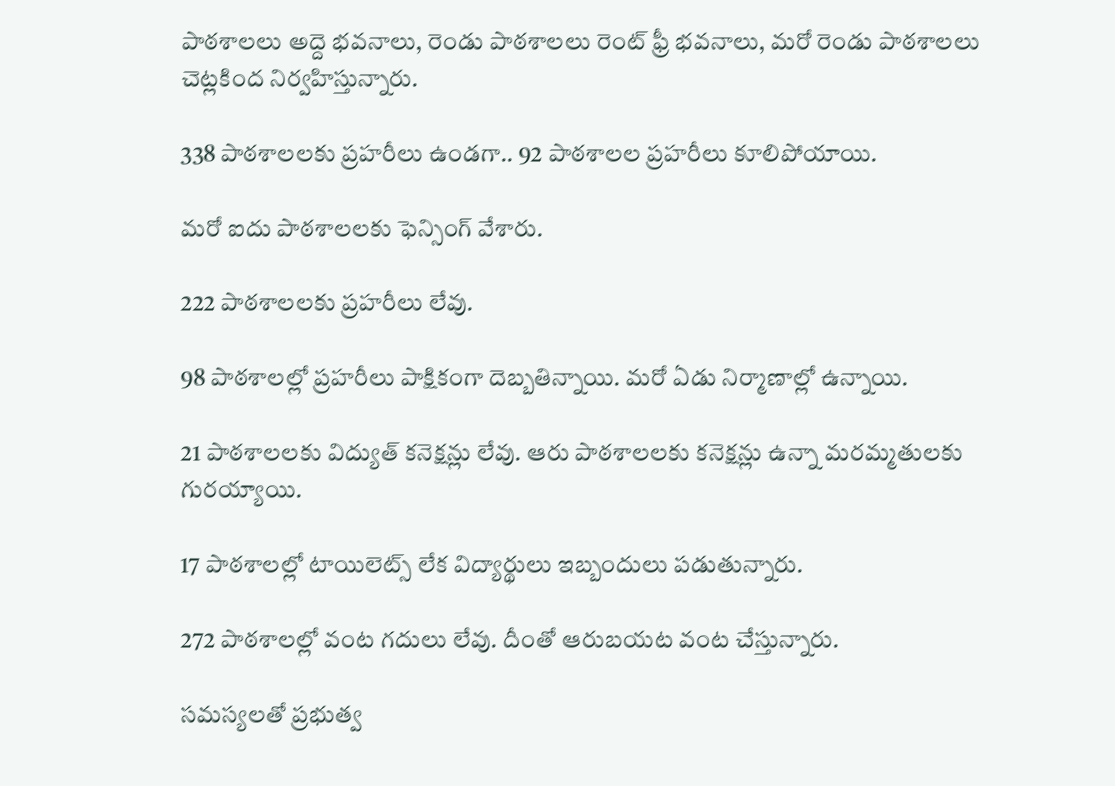పాఠశాలలు అద్దె భవనాలు, రెండు పాఠశాలలు రెంట్‌ ఫ్రీ భవనాలు, మరో రెండు పాఠశాలలు చెట్లకింద నిర్వహిస్తున్నారు.

338 పాఠశాలలకు ప్రహరీలు ఉండగా.. 92 పాఠశాలల ప్రహరీలు కూలిపోయాయి.

మరో ఐదు పాఠశాలలకు ఫెన్సింగ్‌ వేశారు.

222 పాఠశాలలకు ప్రహరీలు లేవు.

98 పాఠశాలల్లో ప్రహరీలు పాక్షికంగా దెబ్బతిన్నాయి. మరో ఏడు నిర్మాణాల్లో ఉన్నాయి.

21 పాఠశాలలకు విద్యుత్‌ కనెక్షన్లు లేవు. ఆరు పాఠశాలలకు కనెక్షన్లు ఉన్నా మరమ్మతులకు గురయ్యాయి.

17 పాఠశాలల్లో టాయిలెట్స్‌ లేక విద్యార్థులు ఇబ్బందులు పడుతున్నారు.

272 పాఠశాలల్లో వంట గదులు లేవు. దీంతో ఆరుబయట వంట చేస్తున్నారు.

సమస్యలతో ప్రభుత్వ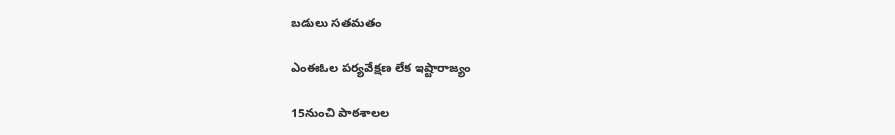బడులు సతమతం

ఎంఈఓల పర్యవేక్షణ లేక ఇష్టారాజ్యం

15నుంచి పాఠశాలల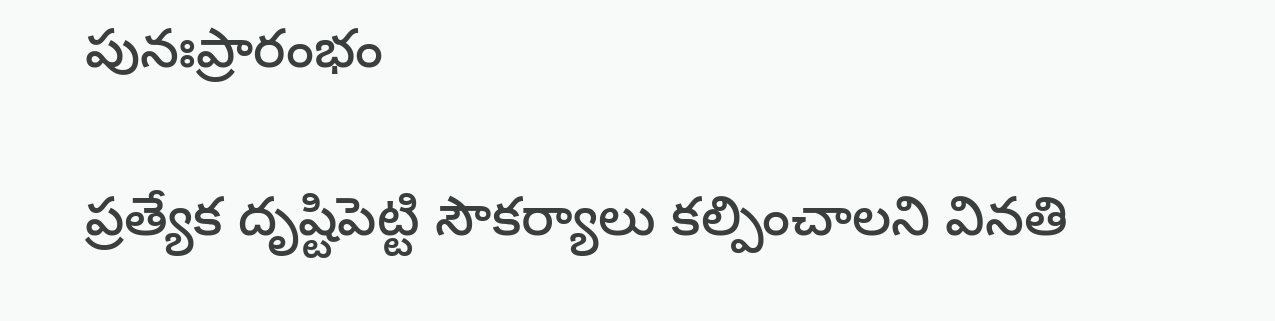పునఃప్రారంభం

ప్రత్యేక దృష్టిపెట్టి సౌకర్యాలు కల్పించాలని వినతి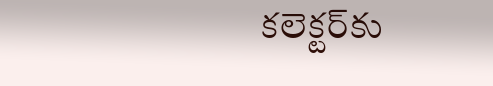కలెక్టర్‌కు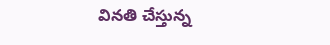వినతి చేస్తున్న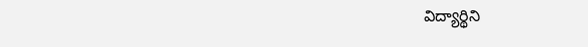విద్యార్థిని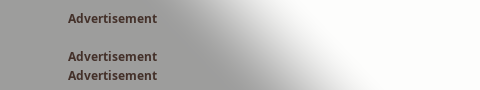Advertisement

Advertisement
Advertisement